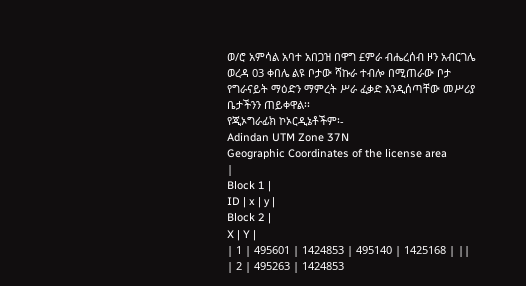ወ/ሮ አምሳል አባተ አበጋዝ በዋግ £ምራ ብሔረሰብ ዞን አብርገሌ ወረዳ 03 ቀበሌ ልዩ ቦታው ሻኩራ ተብሎ በሚጠራው ቦታ የግራናይት ማዕድን ማምረት ሥራ ፈቃድ እንዲሰጣቸው መሥሪያ ቤታችንን ጠይቀዋል፡፡
የጂኦግራፊክ ኮኦርዲኔቶችም፡-
Adindan UTM Zone 37N
Geographic Coordinates of the license area
|
Block 1 |
ID | x | y |
Block 2 |
X | Y |
| 1 | 495601 | 1424853 | 495140 | 1425168 | ||
| 2 | 495263 | 1424853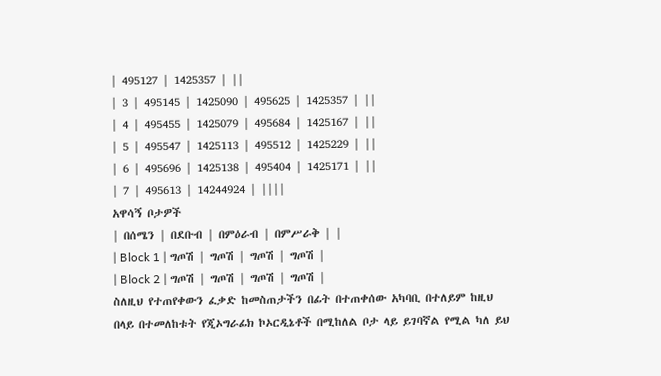| 495127 | 1425357 | ||
| 3 | 495145 | 1425090 | 495625 | 1425357 | ||
| 4 | 495455 | 1425079 | 495684 | 1425167 | ||
| 5 | 495547 | 1425113 | 495512 | 1425229 | ||
| 6 | 495696 | 1425138 | 495404 | 1425171 | ||
| 7 | 495613 | 14244924 | ||||
አዋሳኝ ቦታዎች
| በሰሜን | በደቡብ | በምዕራብ | በምሥራቅ | |
| Block 1 | ግጦሽ | ግጦሽ | ግጦሽ | ግጦሽ |
| Block 2 | ግጦሽ | ግጦሽ | ግጦሽ | ግጦሽ |
ስለዚህ የተጠየቀውን ፈቃድ ከመስጠታችን በፊት በተጠቀሰው አካባቢ በተለይም ከዚህ በላይ በተመለከቱት የጂኦግራፊክ ኮኦርዲኔቶች በሚከለል ቦታ ላይ ይገባኛል የሚል ካለ ይህ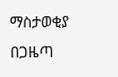ማስታወቂያ በጋዜጣ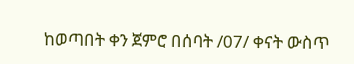ከወጣበት ቀን ጀምሮ በሰባት /07/ ቀናት ውስጥ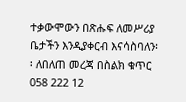ተቃውሞውን በጽሑፍ ለመሥሪያ ቤታችን እንዲያቀርብ እናሳስባለን፡፡ ለበለጠ መረጃ በስልክ ቁጥር 058 222 12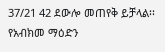37/21 42 ደውሎ መጠየቅ ይቻላል፡፡
የአብክመ ማዕድን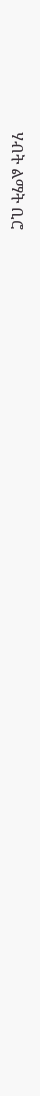ሃብት ልማት ቢሮ